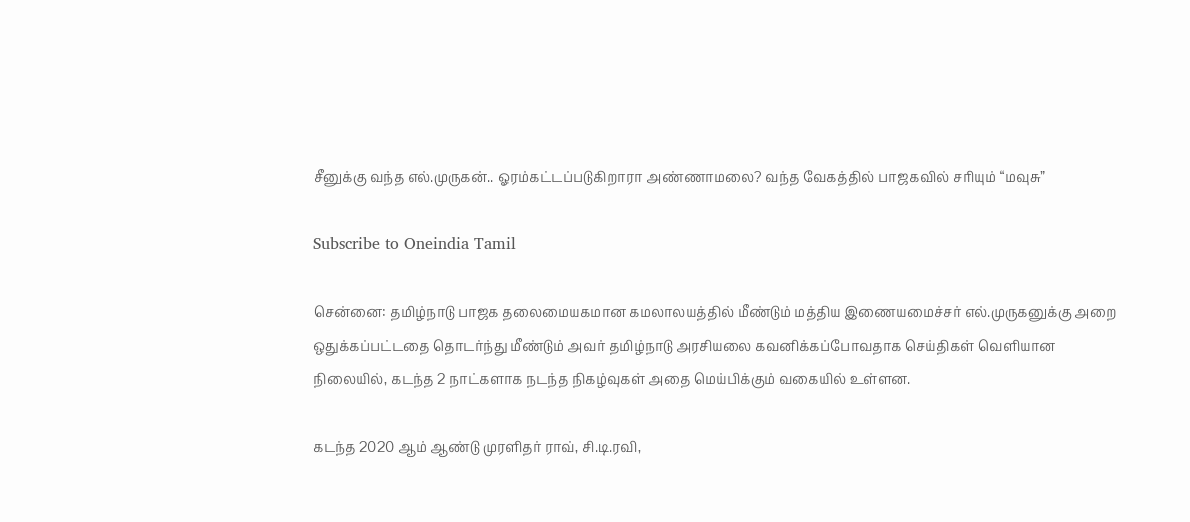சீனுக்கு வந்த எல்.முருகன்.. ஓரம்கட்டப்படுகிறாரா அண்ணாமலை? வந்த வேகத்தில் பாஜகவில் சரியும் “மவுசு”

Subscribe to Oneindia Tamil

சென்னை: தமிழ்நாடு பாஜக தலைமையகமான கமலாலயத்தில் மீண்டும் மத்திய இணையமைச்சர் எல்.முருகனுக்கு அறை ஒதுக்கப்பட்டதை தொடர்ந்து மீண்டும் அவர் தமிழ்நாடு அரசியலை கவனிக்கப்போவதாக செய்திகள் வெளியான நிலையில், கடந்த 2 நாட்களாக நடந்த நிகழ்வுகள் அதை மெய்பிக்கும் வகையில் உள்ளன.

கடந்த 2020 ஆம் ஆண்டு முரளிதர் ராவ், சி.டி.ரவி,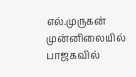எல்.முருகன் முன்னிலையில் பாஜகவில்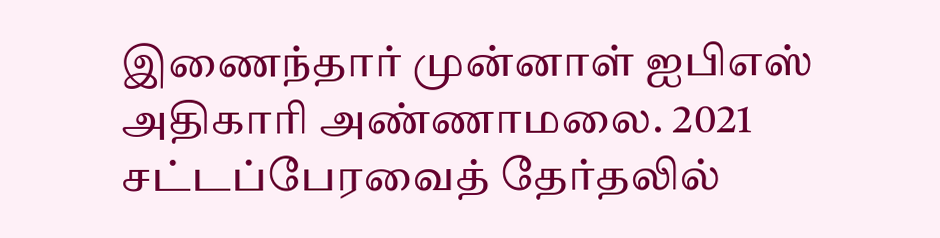இணைந்தார் முன்னாள் ஐபிஎஸ் அதிகாரி அண்ணாமலை. 2021 சட்டப்பேரவைத் தேர்தலில்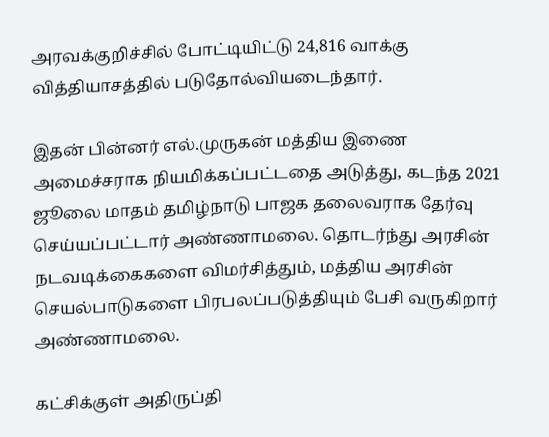அரவக்குறிச்சில் போட்டியிட்டு 24,816 வாக்கு வித்தியாசத்தில் படுதோல்வியடைந்தார்.

இதன் பின்னர் எல்.முருகன் மத்திய இணை அமைச்சராக நியமிக்கப்பட்டதை அடுத்து, கடந்த 2021 ஜூலை மாதம் தமிழ்நாடு பாஜக தலைவராக தேர்வு செய்யப்பட்டார் அண்ணாமலை. தொடர்ந்து அரசின் நடவடிக்கைகளை விமர்சித்தும், மத்திய அரசின் செயல்பாடுகளை பிரபலப்படுத்தியும் பேசி வருகிறார் அண்ணாமலை.

கட்சிக்குள் அதிருப்தி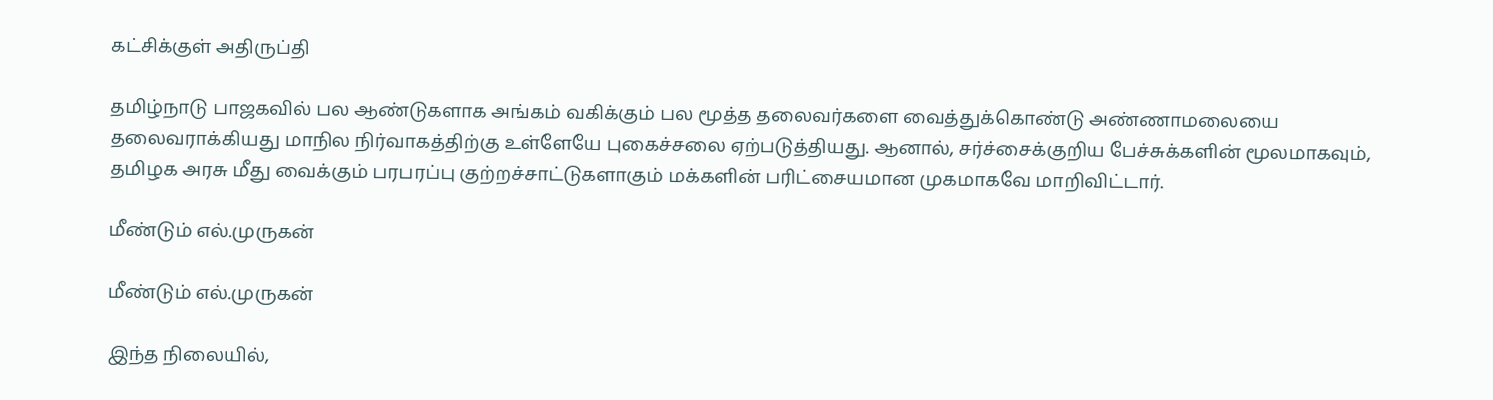கட்சிக்குள் அதிருப்தி

தமிழ்நாடு பாஜகவில் பல ஆண்டுகளாக அங்கம் வகிக்கும் பல மூத்த தலைவர்களை வைத்துக்கொண்டு அண்ணாமலையை தலைவராக்கியது மாநில நிர்வாகத்திற்கு உள்ளேயே புகைச்சலை ஏற்படுத்தியது. ஆனால், சர்ச்சைக்குறிய பேச்சுக்களின் மூலமாகவும், தமிழக அரசு மீது வைக்கும் பரபரப்பு குற்றச்சாட்டுகளாகும் மக்களின் பரிட்சையமான முகமாகவே மாறிவிட்டார்.

மீண்டும் எல்.முருகன்

மீண்டும் எல்.முருகன்

இந்த நிலையில்,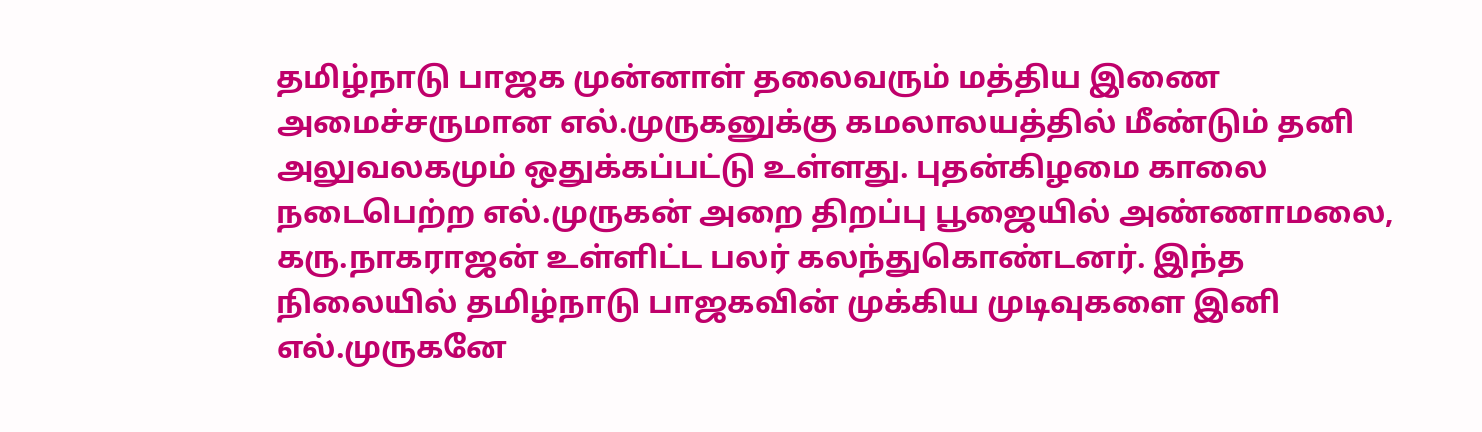தமிழ்நாடு பாஜக முன்னாள் தலைவரும் மத்திய இணை அமைச்சருமான எல்.முருகனுக்கு கமலாலயத்தில் மீண்டும் தனி அலுவலகமும் ஒதுக்கப்பட்டு உள்ளது. புதன்கிழமை காலை நடைபெற்ற எல்.முருகன் அறை திறப்பு பூஜையில் அண்ணாமலை, கரு.நாகராஜன் உள்ளிட்ட பலர் கலந்துகொண்டனர். இந்த நிலையில் தமிழ்நாடு பாஜகவின் முக்கிய முடிவுகளை இனி எல்.முருகனே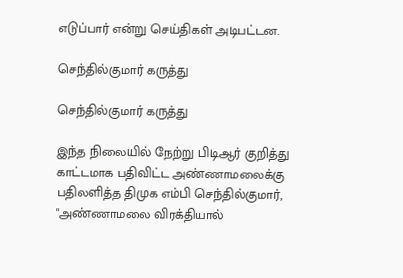எடுப்பார் என்று செய்திகள் அடிபட்டன.

செந்தில்குமார் கருத்து

செந்தில்குமார் கருத்து

இந்த நிலையில் நேற்று பிடிஆர் குறித்து காட்டமாக பதிவிட்ட அண்ணாமலைக்கு பதிலளித்த திமுக எம்பி செந்தில்குமார், "அண்ணாமலை விரக்தியால்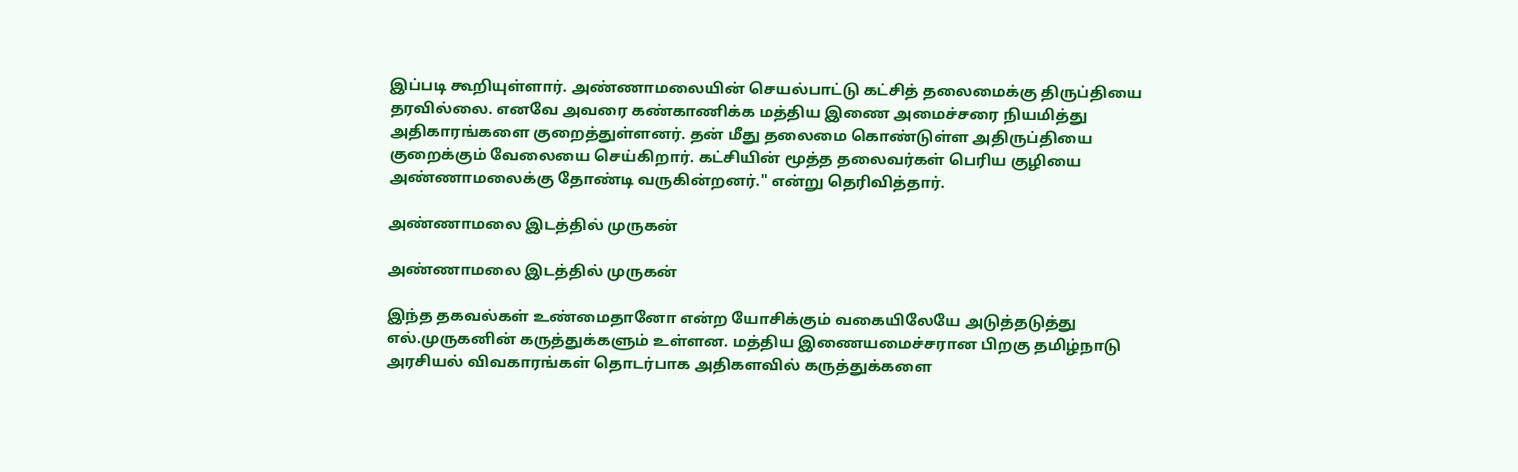இப்படி கூறியுள்ளார். அண்ணாமலையின் செயல்பாட்டு கட்சித் தலைமைக்கு திருப்தியை தரவில்லை. எனவே அவரை கண்காணிக்க மத்திய இணை அமைச்சரை நியமித்து அதிகாரங்களை குறைத்துள்ளனர். தன் மீது தலைமை கொண்டுள்ள அதிருப்தியை குறைக்கும் வேலையை செய்கிறார். கட்சியின் மூத்த தலைவர்கள் பெரிய குழியை அண்ணாமலைக்கு தோண்டி வருகின்றனர்." என்று தெரிவித்தார்.

அண்ணாமலை இடத்தில் முருகன்

அண்ணாமலை இடத்தில் முருகன்

இந்த தகவல்கள் உண்மைதானோ என்ற யோசிக்கும் வகையிலேயே அடுத்தடுத்து எல்.முருகனின் கருத்துக்களும் உள்ளன. மத்திய இணையமைச்சரான பிறகு தமிழ்நாடு அரசியல் விவகாரங்கள் தொடர்பாக அதிகளவில் கருத்துக்களை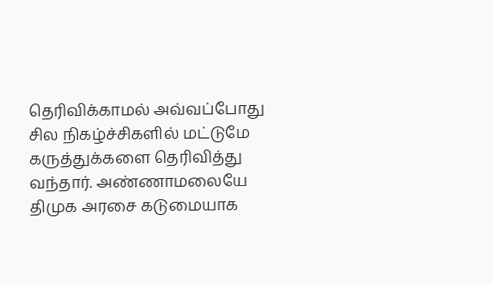தெரிவிக்காமல் அவ்வப்போது சில நிகழ்ச்சிகளில் மட்டுமே கருத்துக்களை தெரிவித்து வந்தார். அண்ணாமலையே திமுக அரசை கடுமையாக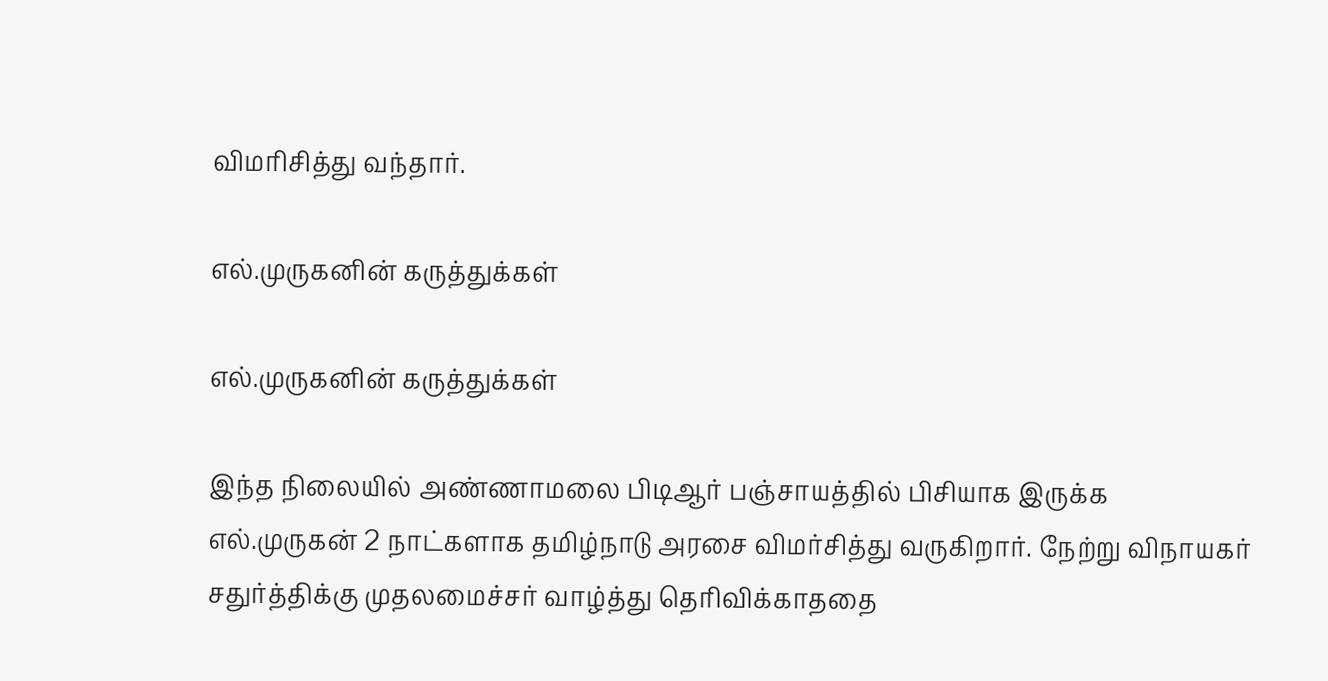விமரிசித்து வந்தார்.

எல்.முருகனின் கருத்துக்கள்

எல்.முருகனின் கருத்துக்கள்

இந்த நிலையில் அண்ணாமலை பிடிஆர் பஞ்சாயத்தில் பிசியாக இருக்க எல்.முருகன் 2 நாட்களாக தமிழ்நாடு அரசை விமர்சித்து வருகிறார். நேற்று விநாயகர் சதுர்த்திக்கு முதலமைச்சர் வாழ்த்து தெரிவிக்காததை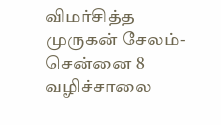விமர்சித்த முருகன் சேலம்- சென்னை 8 வழிச்சாலை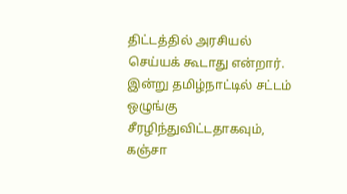திட்டத்தில் அரசியல் செய்யக் கூடாது என்றார். இன்று தமிழ்நாட்டில் சட்டம் ஒழுங்கு சீரழிந்துவிட்டதாகவும், கஞ்சா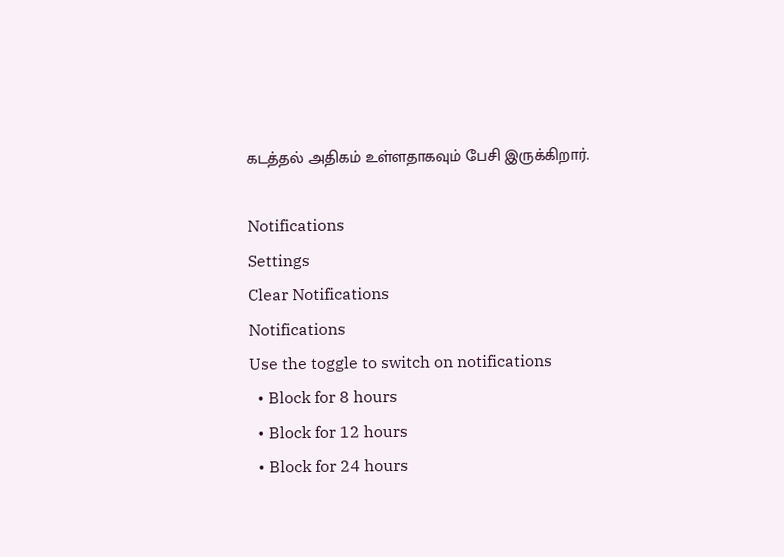கடத்தல் அதிகம் உள்ளதாகவும் பேசி இருக்கிறார்.

Notifications
Settings
Clear Notifications
Notifications
Use the toggle to switch on notifications
  • Block for 8 hours
  • Block for 12 hours
  • Block for 24 hours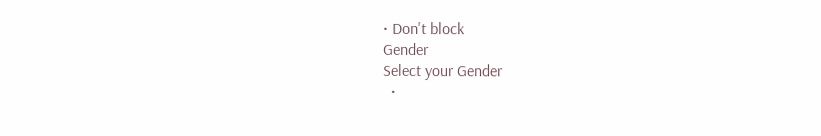• Don't block
Gender
Select your Gender
  •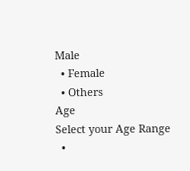Male
  • Female
  • Others
Age
Select your Age Range
  •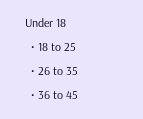Under 18
  • 18 to 25
  • 26 to 35
  • 36 to 45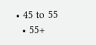• 45 to 55
  • 55+